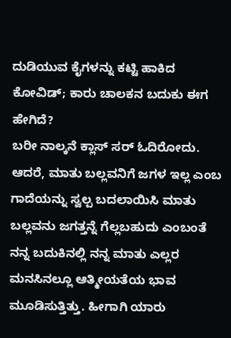ದುಡಿಯುವ ಕೈಗಳನ್ನು ಕಟ್ಟಿ ಹಾಕಿದ ಕೋವಿಡ್; ಕಾರು ಚಾಲಕನ ಬದುಕು ಈಗ ಹೇಗಿದೆ?
ಬರೀ ನಾಲ್ಕನೆ ಕ್ಲಾಸ್ ಸರ್ ಓದಿರೋದು. ಆದರೆ, ಮಾತು ಬಲ್ಲವನಿಗೆ ಜಗಳ ಇಲ್ಲ ಎಂಬ ಗಾದೆಯನ್ನು ಸ್ವಲ್ಪ ಬದಲಾಯಿಸಿ ಮಾತು ಬಲ್ಲವನು ಜಗತ್ತನ್ನೆ ಗೆಲ್ಲಬಹುದು ಎಂಬಂತೆ ನನ್ನ ಬದುಕಿನಲ್ಲಿ ನನ್ನ ಮಾತು ಎಲ್ಲರ ಮನಸಿನಲ್ಲೂ ಆತ್ಮೀಯತೆಯ ಭಾವ ಮೂಡಿಸುತ್ತಿತ್ತು. ಹೀಗಾಗಿ ಯಾರು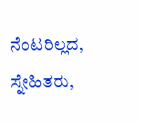ನೆಂಟರಿಲ್ಲದ, ಸ್ನೇಹಿತರು,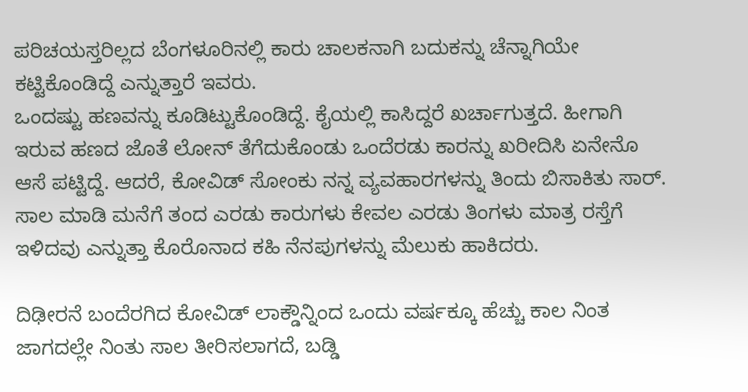ಪರಿಚಯಸ್ತರಿಲ್ಲದ ಬೆಂಗಳೂರಿನಲ್ಲಿ ಕಾರು ಚಾಲಕನಾಗಿ ಬದುಕನ್ನು ಚೆನ್ನಾಗಿಯೇ ಕಟ್ಟಿಕೊಂಡಿದ್ದೆ ಎನ್ನುತ್ತಾರೆ ಇವರು.
ಒಂದಷ್ಟು ಹಣವನ್ನು ಕೂಡಿಟ್ಟುಕೊಂಡಿದ್ದೆ. ಕೈಯಲ್ಲಿ ಕಾಸಿದ್ದರೆ ಖರ್ಚಾಗುತ್ತದೆ. ಹೀಗಾಗಿ ಇರುವ ಹಣದ ಜೊತೆ ಲೋನ್ ತೆಗೆದುಕೊಂಡು ಒಂದೆರಡು ಕಾರನ್ನು ಖರೀದಿಸಿ ಏನೇನೊ ಆಸೆ ಪಟ್ಟಿದ್ದೆ. ಆದರೆ, ಕೋವಿಡ್ ಸೋಂಕು ನನ್ನ ವ್ಯವಹಾರಗಳನ್ನು ತಿಂದು ಬಿಸಾಕಿತು ಸಾರ್. ಸಾಲ ಮಾಡಿ ಮನೆಗೆ ತಂದ ಎರಡು ಕಾರುಗಳು ಕೇವಲ ಎರಡು ತಿಂಗಳು ಮಾತ್ರ ರಸ್ತೆಗೆ ಇಳಿದವು ಎನ್ನುತ್ತಾ ಕೊರೊನಾದ ಕಹಿ ನೆನಪುಗಳನ್ನು ಮೆಲುಕು ಹಾಕಿದರು.

ದಿಢೀರನೆ ಬಂದೆರಗಿದ ಕೋವಿಡ್ ಲಾಕ್ಡೌನ್ನಿಂದ ಒಂದು ವರ್ಷಕ್ಕೂ ಹೆಚ್ಚು ಕಾಲ ನಿಂತ ಜಾಗದಲ್ಲೇ ನಿಂತು ಸಾಲ ತೀರಿಸಲಾಗದೆ, ಬಡ್ಡಿ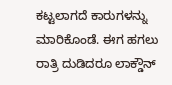ಕಟ್ಟಲಾಗದೆ ಕಾರುಗಳನ್ನು ಮಾರಿಕೊಂಡೆ. ಈಗ ಹಗಲು ರಾತ್ರಿ ದುಡಿದರೂ ಲಾಕ್ಡೌನ್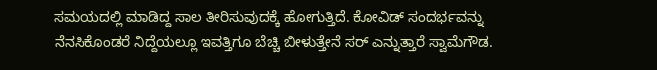ಸಮಯದಲ್ಲಿ ಮಾಡಿದ್ದ ಸಾಲ ತೀರಿಸುವುದಕ್ಕೆ ಹೋಗುತ್ತಿದೆ. ಕೋವಿಡ್ ಸಂದರ್ಭವನ್ನು ನೆನಸಿಕೊಂಡರೆ ನಿದ್ದೆಯಲ್ಲೂ ಇವತ್ತಿಗೂ ಬೆಚ್ಚಿ ಬೀಳುತ್ತೇನೆ ಸರ್ ಎನ್ನುತ್ತಾರೆ ಸ್ವಾಮೆಗೌಡ.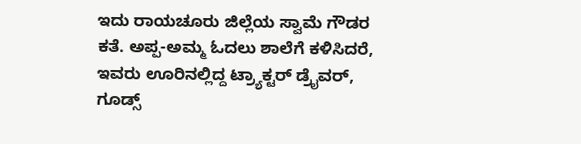ಇದು ರಾಯಚೂರು ಜಿಲ್ಲೆಯ ಸ್ವಾಮೆ ಗೌಡರ ಕತೆ. ಅಪ್ಪ-ಅಮ್ಮ ಓದಲು ಶಾಲೆಗೆ ಕಳಿಸಿದರೆ, ಇವರು ಊರಿನಲ್ಲಿದ್ದ ಟ್ರ್ಯಾಕ್ಟರ್ ಡ್ರೈವರ್, ಗೂಡ್ಸ್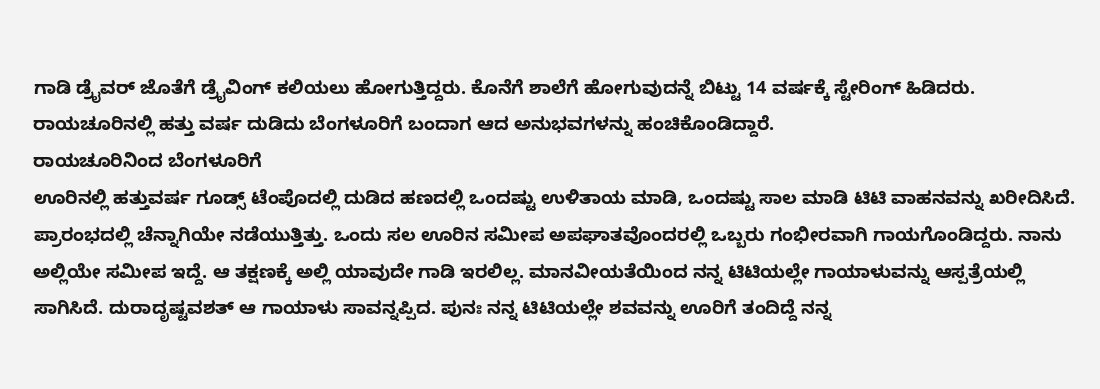ಗಾಡಿ ಡ್ರೈವರ್ ಜೊತೆಗೆ ಡ್ರೈವಿಂಗ್ ಕಲಿಯಲು ಹೋಗುತ್ತಿದ್ದರು. ಕೊನೆಗೆ ಶಾಲೆಗೆ ಹೋಗುವುದನ್ನೆ ಬಿಟ್ಟು 14 ವರ್ಷಕ್ಕೆ ಸ್ಟೇರಿಂಗ್ ಹಿಡಿದರು. ರಾಯಚೂರಿನಲ್ಲಿ ಹತ್ತು ವರ್ಷ ದುಡಿದು ಬೆಂಗಳೂರಿಗೆ ಬಂದಾಗ ಆದ ಅನುಭವಗಳನ್ನು ಹಂಚಿಕೊಂಡಿದ್ದಾರೆ.
ರಾಯಚೂರಿನಿಂದ ಬೆಂಗಳೂರಿಗೆ
ಊರಿನಲ್ಲಿ ಹತ್ತುವರ್ಷ ಗೂಡ್ಸ್ ಟೆಂಪೊದಲ್ಲಿ ದುಡಿದ ಹಣದಲ್ಲಿ ಒಂದಷ್ಟು ಉಳಿತಾಯ ಮಾಡಿ, ಒಂದಷ್ಟು ಸಾಲ ಮಾಡಿ ಟಿಟಿ ವಾಹನವನ್ನು ಖರೀದಿಸಿದೆ. ಪ್ರಾರಂಭದಲ್ಲಿ ಚೆನ್ನಾಗಿಯೇ ನಡೆಯುತ್ತಿತ್ತು. ಒಂದು ಸಲ ಊರಿನ ಸಮೀಪ ಅಪಘಾತವೊಂದರಲ್ಲಿ ಒಬ್ಬರು ಗಂಭೀರವಾಗಿ ಗಾಯಗೊಂಡಿದ್ದರು. ನಾನು ಅಲ್ಲಿಯೇ ಸಮೀಪ ಇದ್ದೆ. ಆ ತಕ್ಷಣಕ್ಕೆ ಅಲ್ಲಿ ಯಾವುದೇ ಗಾಡಿ ಇರಲಿಲ್ಲ. ಮಾನವೀಯತೆಯಿಂದ ನನ್ನ ಟಿಟಿಯಲ್ಲೇ ಗಾಯಾಳುವನ್ನು ಆಸ್ಪತ್ರೆಯಲ್ಲಿ ಸಾಗಿಸಿದೆ. ದುರಾದೃಷ್ಟವಶತ್ ಆ ಗಾಯಾಳು ಸಾವನ್ನಪ್ಪಿದ. ಪುನಃ ನನ್ನ ಟಿಟಿಯಲ್ಲೇ ಶವವನ್ನು ಊರಿಗೆ ತಂದಿದ್ದೆ ನನ್ನ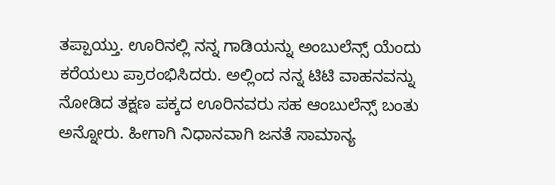ತಪ್ಪಾಯ್ತು. ಊರಿನಲ್ಲಿ ನನ್ನ ಗಾಡಿಯನ್ನು ಅಂಬುಲೆನ್ಸ್ ಯೆಂದು ಕರೆಯಲು ಪ್ರಾರಂಭಿಸಿದರು. ಅಲ್ಲಿಂದ ನನ್ನ ಟಿಟಿ ವಾಹನವನ್ನು ನೋಡಿದ ತಕ್ಷಣ ಪಕ್ಕದ ಊರಿನವರು ಸಹ ಆಂಬುಲೆನ್ಸ್ ಬಂತು ಅನ್ನೋರು. ಹೀಗಾಗಿ ನಿಧಾನವಾಗಿ ಜನತೆ ಸಾಮಾನ್ಯ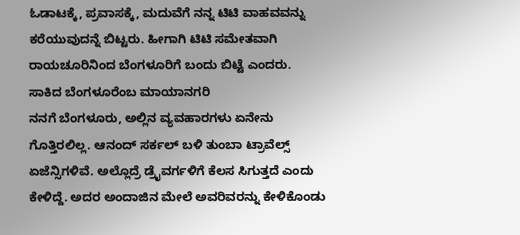ಓಡಾಟಕ್ಕೆ, ಪ್ರವಾಸಕ್ಕೆ, ಮದುವೆಗೆ ನನ್ನ ಟಿಟಿ ವಾಹವವನ್ನು ಕರೆಯುವುದನ್ನೆ ಬಿಟ್ಟರು. ಹೀಗಾಗಿ ಟಿಟಿ ಸಮೇತವಾಗಿ ರಾಯಚೂರಿನಿಂದ ಬೆಂಗಳೂರಿಗೆ ಬಂದು ಬಿಟ್ಟೆ ಎಂದರು.
ಸಾಕಿದ ಬೆಂಗಳೂರೆಂಬ ಮಾಯಾನಗರಿ
ನನಗೆ ಬೆಂಗಳೂರು, ಅಲ್ಲಿನ ವ್ಯವಹಾರಗಳು ಏನೇನು ಗೊತ್ತಿರಲಿಲ್ಲ. ಆನಂದ್ ಸರ್ಕಲ್ ಬಳಿ ತುಂಬಾ ಟ್ರಾವೆಲ್ಸ್ ಏಜೆನ್ಸಿಗಳಿವೆ. ಅಲ್ಲೊದ್ರೆ ಡ್ರೈವರ್ಗಳಿಗೆ ಕೆಲಸ ಸಿಗುತ್ತದೆ ಎಂದು ಕೇಳಿದ್ದೆ. ಅದರ ಅಂದಾಜಿನ ಮೇಲೆ ಅವರಿವರನ್ನು ಕೇಳಿಕೊಂಡು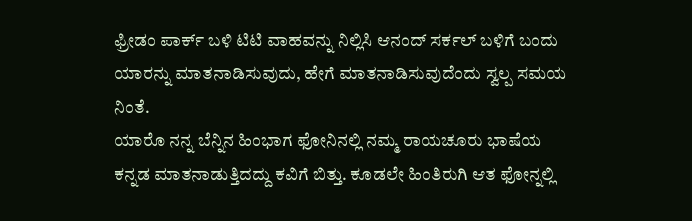ಫ್ರೀಡಂ ಪಾರ್ಕ್ ಬಳಿ ಟಿಟಿ ವಾಹವನ್ನು ನಿಲ್ಲಿಸಿ ಆನಂದ್ ಸರ್ಕಲ್ ಬಳಿಗೆ ಬಂದು ಯಾರನ್ನು ಮಾತನಾಡಿಸುವುದು, ಹೇಗೆ ಮಾತನಾಡಿಸುವುದೆಂದು ಸ್ವಲ್ಪ ಸಮಯ ನಿಂತೆ.
ಯಾರೊ ನನ್ನ ಬೆನ್ನಿನ ಹಿಂಭಾಗ ಫೋನಿನಲ್ಲಿ ನಮ್ಮ ರಾಯಚೂರು ಭಾಷೆಯ ಕನ್ನಡ ಮಾತನಾಡುತ್ತಿದದ್ದು ಕವಿಗೆ ಬಿತ್ತು. ಕೂಡಲೇ ಹಿಂತಿರುಗಿ ಆತ ಫೋನ್ನಲ್ಲಿ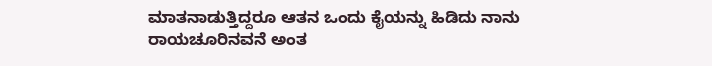ಮಾತನಾಡುತ್ತಿದ್ದರೂ ಆತನ ಒಂದು ಕೈಯನ್ನು ಹಿಡಿದು ನಾನು ರಾಯಚೂರಿನವನೆ ಅಂತ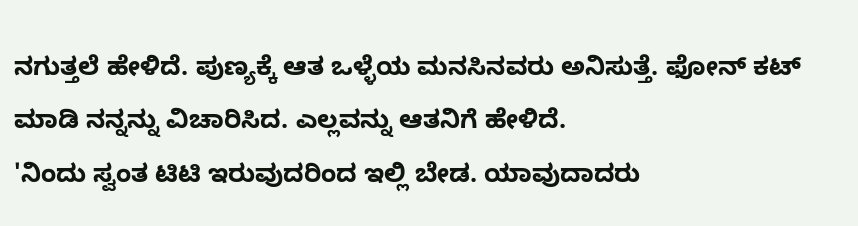ನಗುತ್ತಲೆ ಹೇಳಿದೆ. ಪುಣ್ಯಕ್ಕೆ ಆತ ಒಳ್ಳೆಯ ಮನಸಿನವರು ಅನಿಸುತ್ತೆ. ಫೋನ್ ಕಟ್ ಮಾಡಿ ನನ್ನನ್ನು ವಿಚಾರಿಸಿದ. ಎಲ್ಲವನ್ನು ಆತನಿಗೆ ಹೇಳಿದೆ.
'ನಿಂದು ಸ್ವಂತ ಟಿಟಿ ಇರುವುದರಿಂದ ಇಲ್ಲಿ ಬೇಡ. ಯಾವುದಾದರು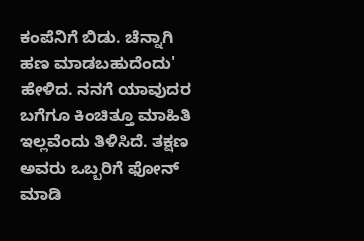ಕಂಪೆನಿಗೆ ಬಿಡು. ಚೆನ್ನಾಗಿ ಹಣ ಮಾಡಬಹುದೆಂದು' ಹೇಳಿದ. ನನಗೆ ಯಾವುದರ ಬಗೆಗೂ ಕಿಂಚಿತ್ತೂ ಮಾಹಿತಿ ಇಲ್ಲವೆಂದು ತಿಳಿಸಿದೆ. ತಕ್ಷಣ ಅವರು ಒಬ್ಬರಿಗೆ ಫೋನ್ ಮಾಡಿ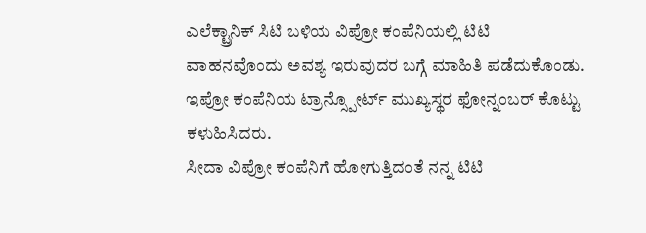ಎಲೆಕ್ಟ್ರಾನಿಕ್ ಸಿಟಿ ಬಳಿಯ ವಿಪ್ರೋ ಕಂಪೆನಿಯಲ್ಲಿ ಟಿಟಿ ವಾಹನವೊಂದು ಅವಶ್ಯ ಇರುವುದರ ಬಗ್ಗೆ ಮಾಹಿತಿ ಪಡೆದುಕೊಂಡು. ಇಪ್ರೋ ಕಂಪೆನಿಯ ಟ್ರಾನ್ಸ್ಪೋರ್ಟ್ ಮುಖ್ಯಸ್ಥರ ಫೋನ್ನಂಬರ್ ಕೊಟ್ಟು ಕಳುಹಿಸಿದರು.
ಸೀದಾ ವಿಪ್ರೋ ಕಂಪೆನಿಗೆ ಹೋಗುತ್ತಿದಂತೆ ನನ್ನ ಟಿಟಿ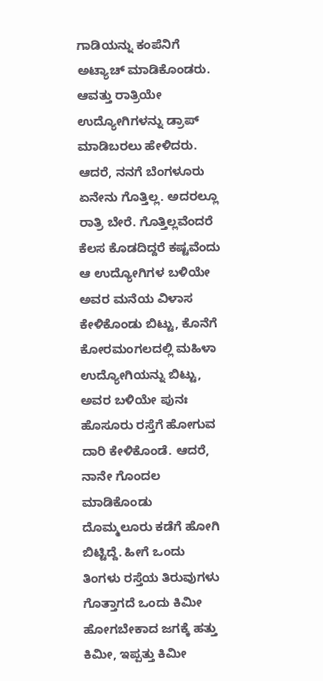ಗಾಡಿಯನ್ನು ಕಂಪೆನಿಗೆ ಅಟ್ಯಾಚ್ ಮಾಡಿಕೊಂಡರು. ಆವತ್ತು ರಾತ್ರಿಯೇ ಉದ್ಯೋಗಿಗಳನ್ನು ಡ್ರಾಪ್ ಮಾಡಿಬರಲು ಹೇಳಿದರು. ಆದರೆ, ನನಗೆ ಬೆಂಗಳೂರು ಏನೇನು ಗೊತ್ತಿಲ್ಲ. ಅದರಲ್ಲೂ ರಾತ್ರಿ ಬೇರೆ. ಗೊತ್ತಿಲ್ಲವೆಂದರೆ ಕೆಲಸ ಕೊಡದಿದ್ದರೆ ಕಷ್ಟವೆಂದು ಆ ಉದ್ಯೋಗಿಗಳ ಬಳಿಯೇ ಅವರ ಮನೆಯ ವಿಳಾಸ ಕೇಳಿಕೊಂಡು ಬಿಟ್ಟು, ಕೊನೆಗೆ ಕೋರಮಂಗಲದಲ್ಲಿ ಮಹಿಳಾ ಉದ್ಯೋಗಿಯನ್ನು ಬಿಟ್ಟು, ಅವರ ಬಳಿಯೇ ಪುನಃ ಹೊಸೂರು ರಸ್ತೆಗೆ ಹೋಗುವ ದಾರಿ ಕೇಳಿಕೊಂಡೆ. ಆದರೆ, ನಾನೇ ಗೊಂದಲ ಮಾಡಿಕೊಂಡು ದೊಮ್ಮಲೂರು ಕಡೆಗೆ ಹೋಗಿ ಬಿಟ್ಟಿದ್ದೆ. ಹೀಗೆ ಒಂದು ತಿಂಗಳು ರಸ್ತೆಯ ತಿರುವುಗಳು ಗೊತ್ತಾಗದೆ ಒಂದು ಕಿಮೀ ಹೋಗಬೇಕಾದ ಜಗಕ್ಕೆ ಹತ್ತು ಕಿಮೀ, ಇಪ್ಪತ್ತು ಕಿಮೀ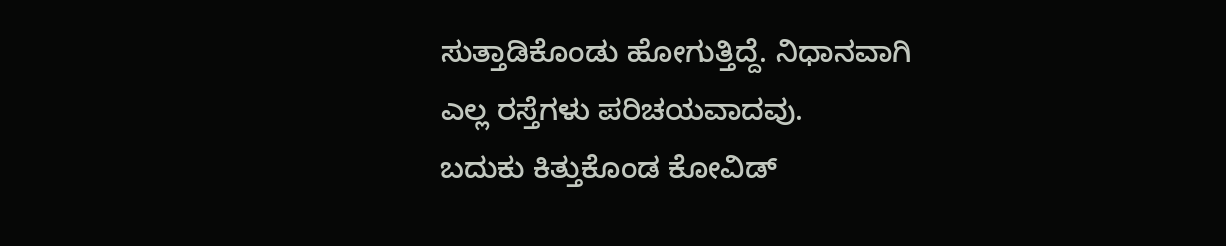ಸುತ್ತಾಡಿಕೊಂಡು ಹೋಗುತ್ತಿದ್ದೆ. ನಿಧಾನವಾಗಿ ಎಲ್ಲ ರಸ್ತೆಗಳು ಪರಿಚಯವಾದವು.
ಬದುಕು ಕಿತ್ತುಕೊಂಡ ಕೋವಿಡ್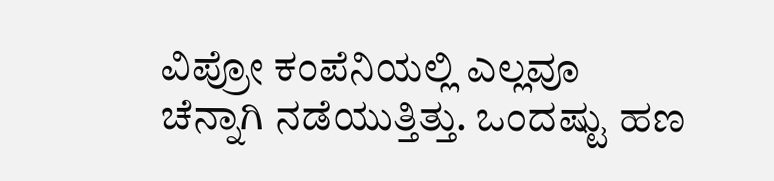ವಿಪ್ರೋ ಕಂಪೆನಿಯಲ್ಲಿ ಎಲ್ಲವೂ ಚೆನ್ನಾಗಿ ನಡೆಯುತ್ತಿತ್ತು. ಒಂದಷ್ಟು ಹಣ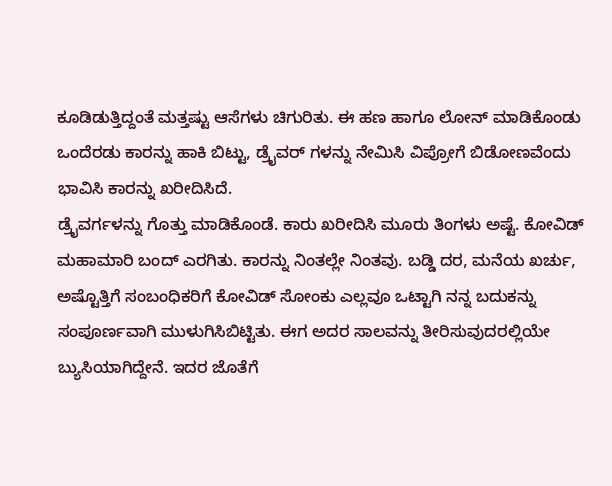ಕೂಡಿಡುತ್ತಿದ್ದಂತೆ ಮತ್ತಷ್ಟು ಆಸೆಗಳು ಚಿಗುರಿತು. ಈ ಹಣ ಹಾಗೂ ಲೋನ್ ಮಾಡಿಕೊಂಡು ಒಂದೆರಡು ಕಾರನ್ನು ಹಾಕಿ ಬಿಟ್ಟು, ಡ್ರೈವರ್ ಗಳನ್ನು ನೇಮಿಸಿ ವಿಪ್ರೋಗೆ ಬಿಡೋಣವೆಂದು ಭಾವಿಸಿ ಕಾರನ್ನು ಖರೀದಿಸಿದೆ.
ಡ್ರೈವರ್ಗಳನ್ನು ಗೊತ್ತು ಮಾಡಿಕೊಂಡೆ. ಕಾರು ಖರೀದಿಸಿ ಮೂರು ತಿಂಗಳು ಅಷ್ಟೆ. ಕೋವಿಡ್ ಮಹಾಮಾರಿ ಬಂದ್ ಎರಗಿತು. ಕಾರನ್ನು ನಿಂತಲ್ಲೇ ನಿಂತವು. ಬಡ್ಡಿ ದರ, ಮನೆಯ ಖರ್ಚು, ಅಷ್ಟೊತ್ತಿಗೆ ಸಂಬಂಧಿಕರಿಗೆ ಕೋವಿಡ್ ಸೋಂಕು ಎಲ್ಲವೂ ಒಟ್ಟಾಗಿ ನನ್ನ ಬದುಕನ್ನು ಸಂಪೂರ್ಣವಾಗಿ ಮುಳುಗಿಸಿಬಿಟ್ಟಿತು. ಈಗ ಅದರ ಸಾಲವನ್ನು ತೀರಿಸುವುದರಲ್ಲಿಯೇ ಬ್ಯುಸಿಯಾಗಿದ್ದೇನೆ. ಇದರ ಜೊತೆಗೆ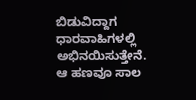ಬಿಡುವಿದ್ದಾಗ ಧಾರವಾಹಿಗಳಲ್ಲಿ ಅಭಿನಯಿಸುತ್ತೇನೆ. ಆ ಹಣವೂ ಸಾಲ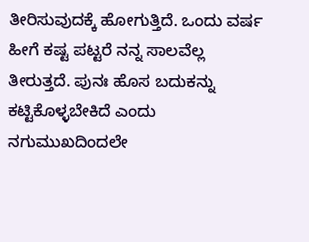ತೀರಿಸುವುದಕ್ಕೆ ಹೋಗುತ್ತಿದೆ. ಒಂದು ವರ್ಷ ಹೀಗೆ ಕಷ್ಟ ಪಟ್ಟರೆ ನನ್ನ ಸಾಲವೆಲ್ಲ ತೀರುತ್ತದೆ. ಪುನಃ ಹೊಸ ಬದುಕನ್ನು ಕಟ್ಟಿಕೊಳ್ಳಬೇಕಿದೆ ಎಂದು ನಗುಮುಖದಿಂದಲೇ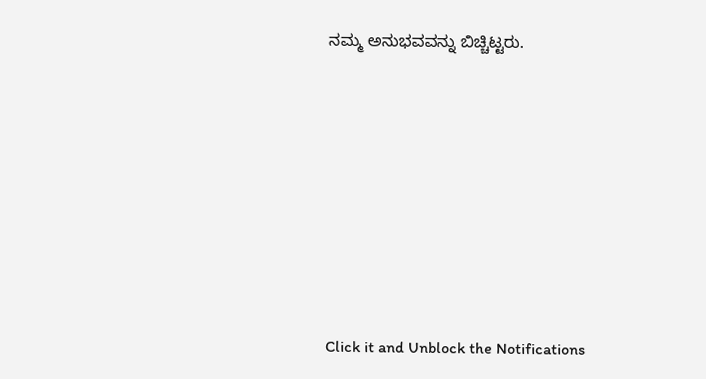ನಮ್ಮ ಅನುಭವವನ್ನು ಬಿಚ್ಚಿಟ್ಟರು.












Click it and Unblock the Notifications